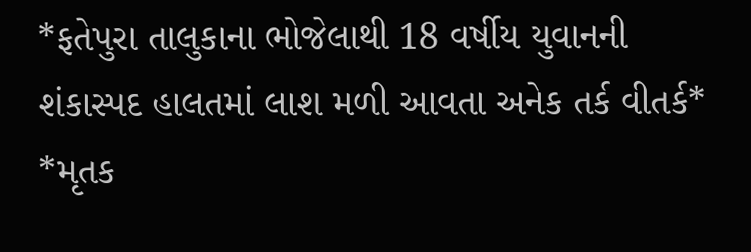*ફતેપુરા તાલુકાના ભોજેલાથી 18 વર્ષીય યુવાનની શંકાસ્પદ હાલતમાં લાશ મળી આવતા અનેક તર્ક વીતર્ક* *મૃતક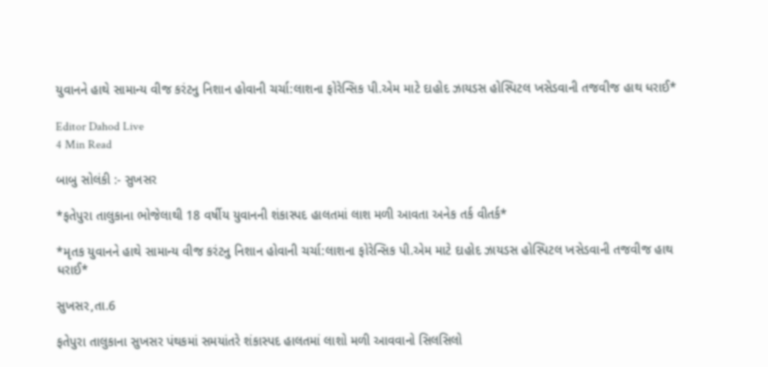યુવાનને હાથે સામાન્ય વીજ કરંટનુ નિશાન હોવાની ચર્ચા:લાશના ફોરેન્સિક પી.એમ માટે દાહોદ ઝાયડસ હોસ્પિટલ ખસેડવાની તજવીજ હાથ ધરાઈ*

Editor Dahod Live
4 Min Read

બાબુ સોલંકી :- સુખસર

*ફતેપુરા તાલુકાના ભોજેલાથી 18 વર્ષીય યુવાનની શંકાસ્પદ હાલતમાં લાશ મળી આવતા અનેક તર્ક વીતર્ક*

*મૃતક યુવાનને હાથે સામાન્ય વીજ કરંટનુ નિશાન હોવાની ચર્ચા:લાશના ફોરેન્સિક પી.એમ માટે દાહોદ ઝાયડસ હોસ્પિટલ ખસેડવાની તજવીજ હાથ ધરાઈ*

સુખસર,તા.6

ફતેપુરા તાલુકાના સુખસર પંથકમાં સમયાંતરે શંકાસ્પદ હાલતમાં લાશો મળી આવવાનો સિલસિલો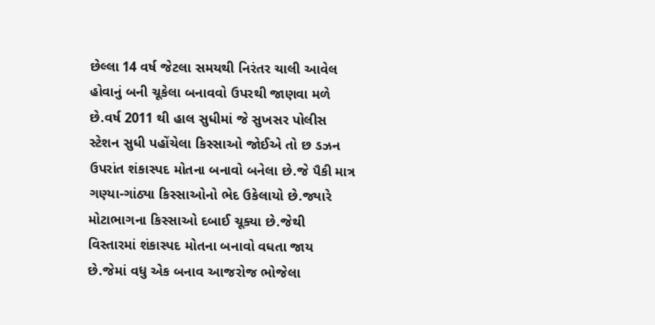છેલ્લા 14 વર્ષ જેટલા સમયથી નિરંતર ચાલી આવેલ હોવાનું બની ચૂકેલા બનાવવો ઉપરથી જાણવા મળે છે.વર્ષ 2011 થી હાલ સુધીમાં જે સુખસર પોલીસ સ્ટેશન સુધી પહોંચેલા કિસ્સાઓ જોઈએ તો છ ડઝન ઉપરાંત શંકાસ્પદ મોતના બનાવો બનેલા છે.જે પૈકી માત્ર ગણ્યા-ગાંઠ્યા કિસ્સાઓનો ભેદ ઉકેલાયો છે.જ્યારે મોટાભાગના કિસ્સાઓ દબાઈ ચૂક્યા છે.જેથી વિસ્તારમાં શંકાસ્પદ મોતના બનાવો વધતા જાય છે.જેમાં વધુ એક બનાવ આજરોજ ભોજેલા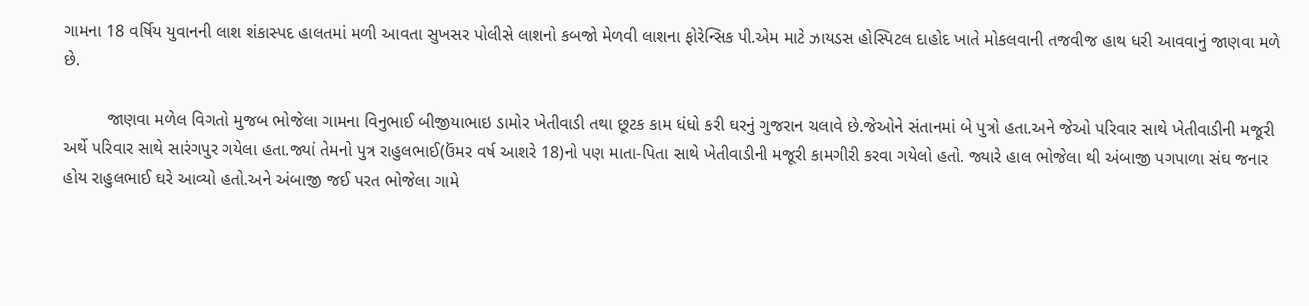ગામના 18 વર્ષિય યુવાનની લાશ શંકાસ્પદ હાલતમાં મળી આવતા સુખસર પોલીસે લાશનો કબજો મેળવી લાશના ફોરેન્સિક પી.એમ માટે ઝાયડસ હોસ્પિટલ દાહોદ ખાતે મોકલવાની તજવીજ હાથ ધરી આવવાનું જાણવા મળે છે.

         જાણવા મળેલ વિગતો મુજબ ભોજેલા ગામના વિનુભાઈ બીજીયાભાઇ ડામોર ખેતીવાડી તથા છૂટક કામ ધંધો કરી ઘરનું ગુજરાન ચલાવે છે.જેઓને સંતાનમાં બે પુત્રો હતા.અને જેઓ પરિવાર સાથે ખેતીવાડીની મજૂરી અર્થે પરિવાર સાથે સારંગપુર ગયેલા હતા.જ્યાં તેમનો પુત્ર રાહુલભાઈ(ઉંમર વર્ષ આશરે 18)નો પણ માતા-પિતા સાથે ખેતીવાડીની મજૂરી કામગીરી કરવા ગયેલો હતો. જ્યારે હાલ ભોજેલા થી અંબાજી પગપાળા સંઘ જનાર હોય રાહુલભાઈ ઘરે આવ્યો હતો.અને અંબાજી જઈ પરત ભોજેલા ગામે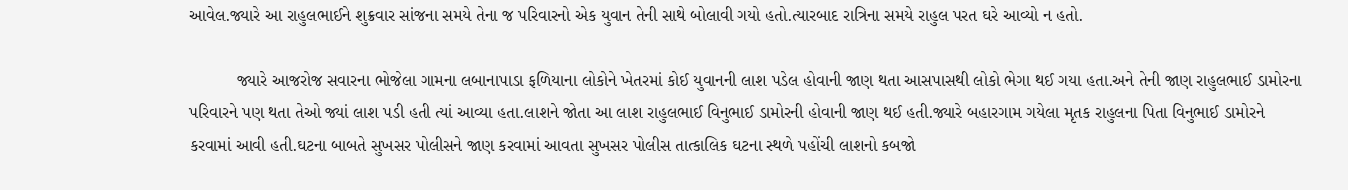આવેલ.જ્યારે આ રાહુલભાઈને શુક્રવાર સાંજના સમયે તેના જ પરિવારનો એક યુવાન તેની સાથે બોલાવી ગયો હતો.ત્યારબાદ રાત્રિના સમયે રાહુલ પરત ઘરે આવ્યો ન હતો.

          જ્યારે આજરોજ સવારના ભોજેલા ગામના લબાનાપાડા ફળિયાના લોકોને ખેતરમાં કોઈ યુવાનની લાશ પડેલ હોવાની જાણ થતા આસપાસથી લોકો ભેગા થઈ ગયા હતા.અને તેની જાણ રાહુલભાઈ ડામોરના પરિવારને પણ થતા તેઓ જ્યાં લાશ પડી હતી ત્યાં આવ્યા હતા.લાશને જોતા આ લાશ રાહુલભાઈ વિનુભાઈ ડામોરની હોવાની જાણ થઈ હતી.જ્યારે બહારગામ ગયેલા મૃતક રાહુલના પિતા વિનુભાઈ ડામોરને કરવામાં આવી હતી.ઘટના બાબતે સુખસર પોલીસને જાણ કરવામાં આવતા સુખસર પોલીસ તાત્કાલિક ઘટના સ્થળે પહોંચી લાશનો કબજો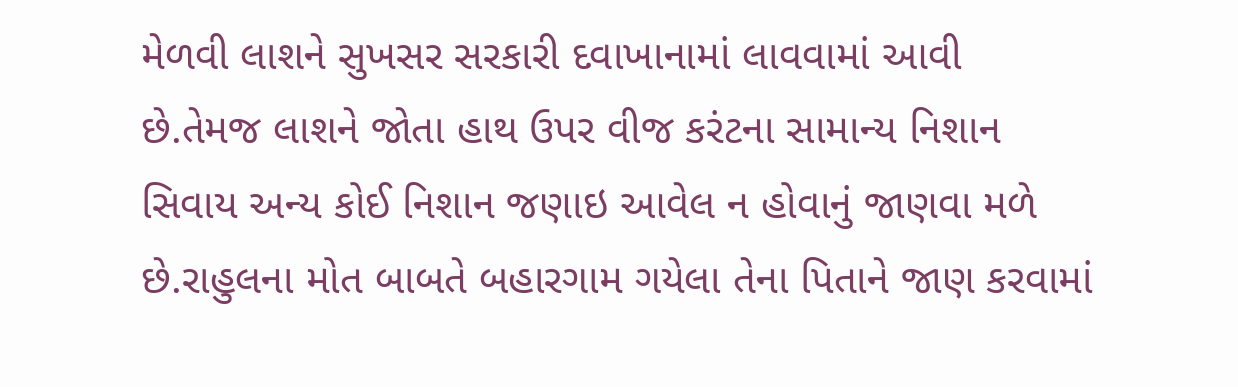મેળવી લાશને સુખસર સરકારી દવાખાનામાં લાવવામાં આવી છે.તેમજ લાશને જોતા હાથ ઉપર વીજ કરંટના સામાન્ય નિશાન સિવાય અન્ય કોઈ નિશાન જણાઇ આવેલ ન હોવાનું જાણવા મળે છે.રાહુલના મોત બાબતે બહારગામ ગયેલા તેના પિતાને જાણ કરવામાં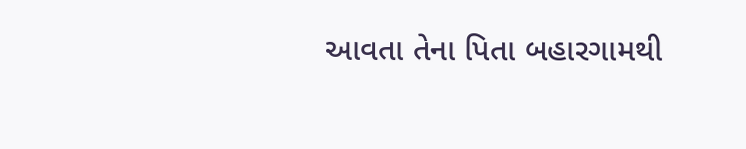આવતા તેના પિતા બહારગામથી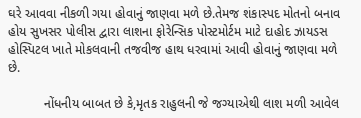ઘરે આવવા નીકળી ગયા હોવાનું જાણવા મળે છે.તેમજ શંકાસ્પદ મોતનો બનાવ હોય સુખસર પોલીસ દ્વારા લાશના ફોરેન્સિક પોસ્ટમોર્ટમ માટે દાહોદ ઝાયડસ હોસ્પિટલ ખાતે મોકલવાની તજવીજ હાથ ધરવામાં આવી હોવાનું જાણવા મળે છે.

          નોંધનીય બાબત છે કે,મૃતક રાહુલની જે જગ્યાએથી લાશ મળી આવેલ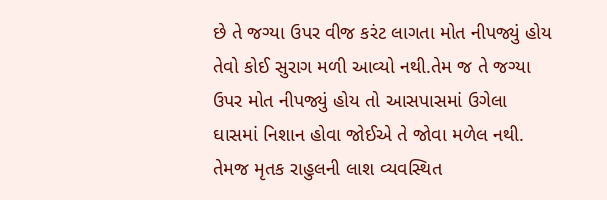છે તે જગ્યા ઉપર વીજ કરંટ લાગતા મોત નીપજ્યું હોય તેવો કોઈ સુરાગ મળી આવ્યો નથી.તેમ જ તે જગ્યા ઉપર મોત નીપજ્યું હોય તો આસપાસમાં ઉગેલા ઘાસમાં નિશાન હોવા જોઈએ તે જોવા મળેલ નથી. તેમજ મૃતક રાહુલની લાશ વ્યવસ્થિત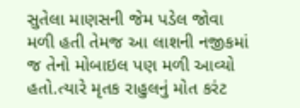સુતેલા માણસની જેમ પડેલ જોવા મળી હતી તેમજ આ લાશની નજીકમાં જ તેનો મોબાઇલ પણ મળી આવ્યો હતો.ત્યારે મૃતક રાહુલનું મોત કરંટ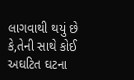લાગવાથી થયું છે કે,તેની સાથે કોઈ અઘટિત ઘટના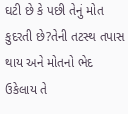ઘટી છે કે પછી તેનું મોત કુદરતી છે?તેની તટસ્થ તપાસ થાય અને મોતનો ભેદ ઉકેલાય તે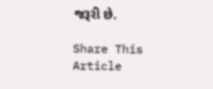જરૂરી છે.

Share This Article